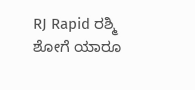RJ Rapid ರಶ್ಮಿ ಶೋಗೆ ಯಾರೂ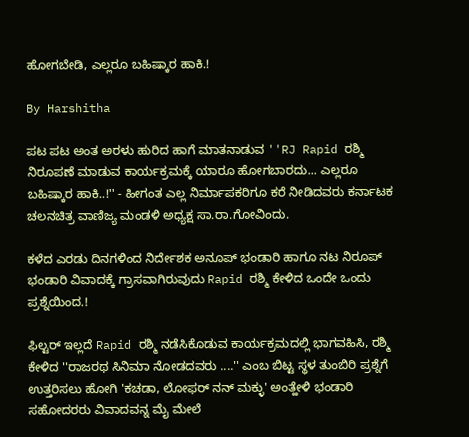ಹೋಗಬೇಡಿ, ಎಲ್ಲರೂ ಬಹಿಷ್ಕಾರ ಹಾಕಿ.!

By Harshitha

ಪಟ ಪಟ ಅಂತ ಅರಳು ಹುರಿದ ಹಾಗೆ ಮಾತನಾಡುವ ''RJ Rapid ರಶ್ಮಿ ನಿರೂಪಣೆ ಮಾಡುವ ಕಾರ್ಯಕ್ರಮಕ್ಕೆ ಯಾರೂ ಹೋಗಬಾರದು... ಎಲ್ಲರೂ ಬಹಿಷ್ಕಾರ ಹಾಕಿ..!'' - ಹೀಗಂತ ಎಲ್ಲ ನಿರ್ಮಾಪಕರಿಗೂ ಕರೆ ನೀಡಿದವರು ಕರ್ನಾಟಕ ಚಲನಚಿತ್ರ ವಾಣಿಜ್ಯ ಮಂಡಳಿ ಅಧ್ಯಕ್ಷ ಸಾ.ರಾ.ಗೋವಿಂದು.

ಕಳೆದ ಎರಡು ದಿನಗಳಿಂದ ನಿರ್ದೇಶಕ ಅನೂಪ್ ಭಂಡಾರಿ ಹಾಗೂ ನಟ ನಿರೂಪ್ ಭಂಡಾರಿ ವಿವಾದಕ್ಕೆ ಗ್ರಾಸವಾಗಿರುವುದು Rapid ರಶ್ಮಿ ಕೇಳಿದ ಒಂದೇ ಒಂದು ಪ್ರಶ್ನೆಯಿಂದ.!

ಫಿಲ್ಟರ್ ಇಲ್ಲದೆ Rapid ರಶ್ಮಿ ನಡೆಸಿಕೊಡುವ ಕಾರ್ಯಕ್ರಮದಲ್ಲಿ ಭಾಗವಹಿಸಿ, ರಶ್ಮಿ ಕೇಳಿದ ''ರಾಜರಥ ಸಿನಿಮಾ ನೋಡದವರು ....'' ಎಂಬ ಬಿಟ್ಟ ಸ್ಥಳ ತುಂಬಿರಿ ಪ್ರಶ್ನೆಗೆ ಉತ್ತರಿಸಲು ಹೋಗಿ 'ಕಚಡಾ, ಲೋಫರ್ ನನ್ ಮಕ್ಳು' ಅಂತ್ಹೇಳಿ ಭಂಡಾರಿ ಸಹೋದರರು ವಿವಾದವನ್ನ ಮೈ ಮೇಲೆ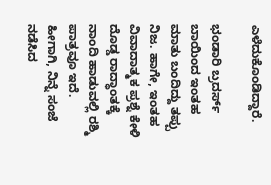ಎಳೆದುಕೊಂಡಿದ್ದಾರೆ.

ಭಂಡಾರಿ ಬ್ರದರ್ಸ್ ಬಾಯಿಂದ ಇಂತಹ ಮಾತು ಬಂದಿದ್ದು ತಪ್ಪು ನಿಜ. ಹಾಗೇ, ಇಂತಹ ವಿವಾದಾತ್ಮಕ ಪ್ರಶ್ನೆ ಕೇಳಿ ದೊಡ್ಡ ರಾದ್ಧಾಂತಕ್ಕೆ ನಾಂದಿ ಹಾಡುವಲ್ಲಿ ರಶ್ಮಿ ಪಾತ್ರವೂ ಇದೆ. ಹೀಗಾಗಿ, ನಿನ್ನೆ ಸಂಜೆ ನಡೆಸಿದ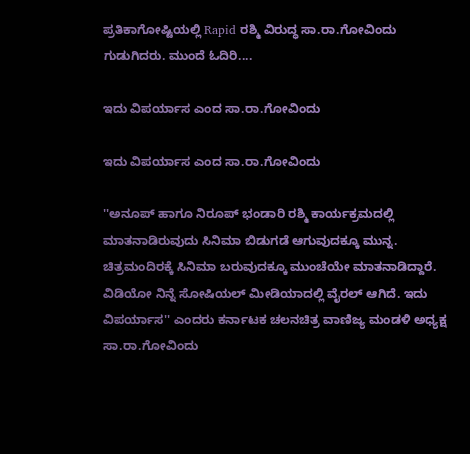ಪ್ರತಿಕಾಗೋಷ್ಟಿಯಲ್ಲಿ Rapid ರಶ್ಮಿ ವಿರುದ್ಧ ಸಾ.ರಾ.ಗೋವಿಂದು ಗುಡುಗಿದರು. ಮುಂದೆ ಓದಿರಿ....

ಇದು ವಿಪರ್ಯಾಸ ಎಂದ ಸಾ.ರಾ.ಗೋವಿಂದು

ಇದು ವಿಪರ್ಯಾಸ ಎಂದ ಸಾ.ರಾ.ಗೋವಿಂದು

''ಅನೂಪ್ ಹಾಗೂ ನಿರೂಪ್ ಭಂಡಾರಿ ರಶ್ಮಿ ಕಾರ್ಯಕ್ರಮದಲ್ಲಿ ಮಾತನಾಡಿರುವುದು ಸಿನಿಮಾ ಬಿಡುಗಡೆ ಆಗುವುದಕ್ಕೂ ಮುನ್ನ. ಚಿತ್ರಮಂದಿರಕ್ಕೆ ಸಿನಿಮಾ ಬರುವುದಕ್ಕೂ ಮುಂಚೆಯೇ ಮಾತನಾಡಿದ್ದಾರೆ. ವಿಡಿಯೋ ನಿನ್ನೆ ಸೋಷಿಯಲ್ ಮೀಡಿಯಾದಲ್ಲಿ ವೈರಲ್ ಆಗಿದೆ. ಇದು ವಿಪರ್ಯಾಸ'' ಎಂದರು ಕರ್ನಾಟಕ ಚಲನಚಿತ್ರ ವಾಣಿಜ್ಯ ಮಂಡಳಿ ಅಧ್ಯಕ್ಷ ಸಾ.ರಾ.ಗೋವಿಂದು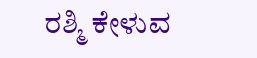ರಶ್ಮಿ ಕೇಳುವ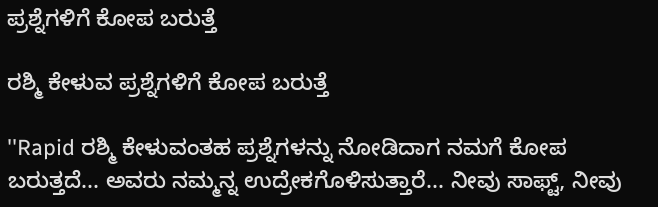ಪ್ರಶ್ನೆಗಳಿಗೆ ಕೋಪ ಬರುತ್ತೆ

ರಶ್ಮಿ ಕೇಳುವ ಪ್ರಶ್ನೆಗಳಿಗೆ ಕೋಪ ಬರುತ್ತೆ

''Rapid ರಶ್ಮಿ ಕೇಳುವಂತಹ ಪ್ರಶ್ನೆಗಳನ್ನು ನೋಡಿದಾಗ ನಮಗೆ ಕೋಪ ಬರುತ್ತದೆ... ಅವರು ನಮ್ಮನ್ನ ಉದ್ರೇಕಗೊಳಿಸುತ್ತಾರೆ... ನೀವು ಸಾಫ್ಟ್, ನೀವು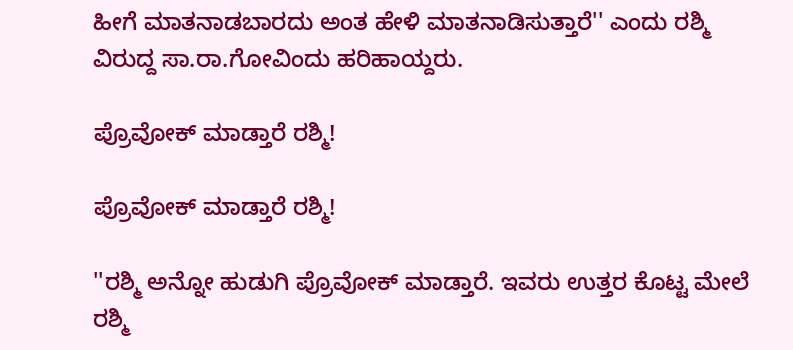ಹೀಗೆ ಮಾತನಾಡಬಾರದು ಅಂತ ಹೇಳಿ ಮಾತನಾಡಿಸುತ್ತಾರೆ'' ಎಂದು ರಶ್ಮಿ ವಿರುದ್ದ ಸಾ.ರಾ.ಗೋವಿಂದು ಹರಿಹಾಯ್ದರು.

ಪ್ರೊವೋಕ್ ಮಾಡ್ತಾರೆ ರಶ್ಮಿ!

ಪ್ರೊವೋಕ್ ಮಾಡ್ತಾರೆ ರಶ್ಮಿ!

''ರಶ್ಮಿ ಅನ್ನೋ ಹುಡುಗಿ ಪ್ರೊವೋಕ್ ಮಾಡ್ತಾರೆ. ಇವರು ಉತ್ತರ ಕೊಟ್ಟ ಮೇಲೆ ರಶ್ಮಿ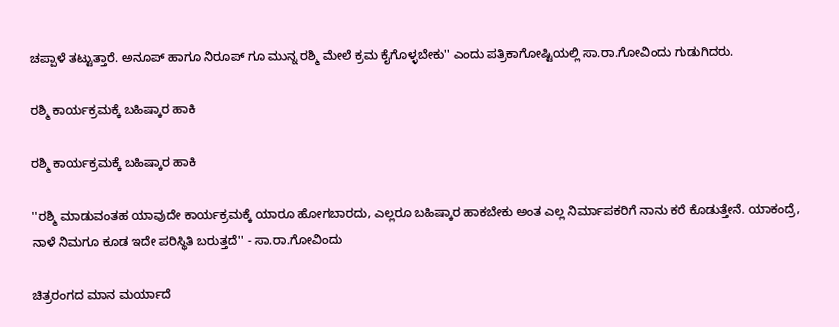ಚಪ್ಪಾಳೆ ತಟ್ಟುತ್ತಾರೆ. ಅನೂಪ್ ಹಾಗೂ ನಿರೂಪ್ ಗೂ ಮುನ್ನ ರಶ್ಮಿ ಮೇಲೆ ಕ್ರಮ ಕೈಗೊಳ್ಳಬೇಕು'' ಎಂದು ಪತ್ರಿಕಾಗೋಷ್ಟಿಯಲ್ಲಿ ಸಾ.ರಾ.ಗೋವಿಂದು ಗುಡುಗಿದರು.

ರಶ್ಮಿ ಕಾರ್ಯಕ್ರಮಕ್ಕೆ ಬಹಿಷ್ಕಾರ ಹಾಕಿ

ರಶ್ಮಿ ಕಾರ್ಯಕ್ರಮಕ್ಕೆ ಬಹಿಷ್ಕಾರ ಹಾಕಿ

''ರಶ್ಮಿ ಮಾಡುವಂತಹ ಯಾವುದೇ ಕಾರ್ಯಕ್ರಮಕ್ಕೆ ಯಾರೂ ಹೋಗಬಾರದು, ಎಲ್ಲರೂ ಬಹಿಷ್ಕಾರ ಹಾಕಬೇಕು ಅಂತ ಎಲ್ಲ ನಿರ್ಮಾಪಕರಿಗೆ ನಾನು ಕರೆ ಕೊಡುತ್ತೇನೆ. ಯಾಕಂದ್ರೆ, ನಾಳೆ ನಿಮಗೂ ಕೂಡ ಇದೇ ಪರಿಸ್ಥಿತಿ ಬರುತ್ತದೆ'' - ಸಾ.ರಾ.ಗೋವಿಂದು

ಚಿತ್ರರಂಗದ ಮಾನ ಮರ್ಯಾದೆ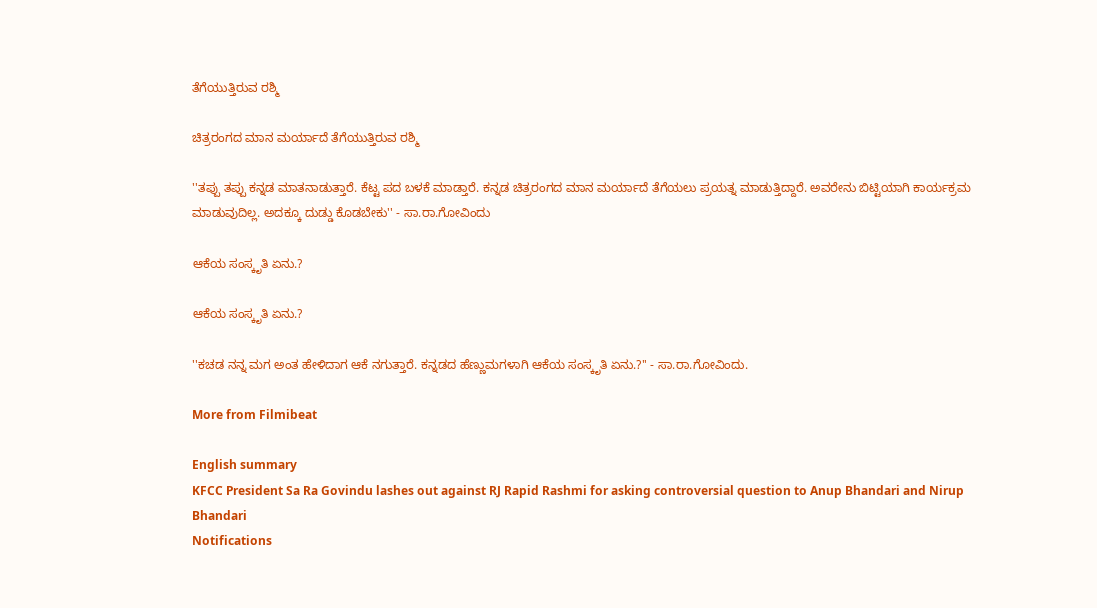ತೆಗೆಯುತ್ತಿರುವ ರಶ್ಮಿ

ಚಿತ್ರರಂಗದ ಮಾನ ಮರ್ಯಾದೆ ತೆಗೆಯುತ್ತಿರುವ ರಶ್ಮಿ

''ತಪ್ಪು ತಪ್ಪು ಕನ್ನಡ ಮಾತನಾಡುತ್ತಾರೆ. ಕೆಟ್ಟ ಪದ ಬಳಕೆ ಮಾಡ್ತಾರೆ. ಕನ್ನಡ ಚಿತ್ರರಂಗದ ಮಾನ ಮರ್ಯಾದೆ ತೆಗೆಯಲು ಪ್ರಯತ್ನ ಮಾಡುತ್ತಿದ್ದಾರೆ. ಅವರೇನು ಬಿಟ್ಟಿಯಾಗಿ ಕಾರ್ಯಕ್ರಮ ಮಾಡುವುದಿಲ್ಲ. ಅದಕ್ಕೂ ದುಡ್ಡು ಕೊಡಬೇಕು'' - ಸಾ.ರಾ.ಗೋವಿಂದು

ಆಕೆಯ ಸಂಸ್ಕೃತಿ ಏನು.?

ಆಕೆಯ ಸಂಸ್ಕೃತಿ ಏನು.?

''ಕಚಡ ನನ್ನ ಮಗ ಅಂತ ಹೇಳಿದಾಗ ಆಕೆ ನಗುತ್ತಾರೆ. ಕನ್ನಡದ ಹೆಣ್ಣುಮಗಳಾಗಿ ಆಕೆಯ ಸಂಸ್ಕೃತಿ ಏನು.?'' - ಸಾ.ರಾ.ಗೋವಿಂದು.

More from Filmibeat

English summary
KFCC President Sa Ra Govindu lashes out against RJ Rapid Rashmi for asking controversial question to Anup Bhandari and Nirup Bhandari
Notifications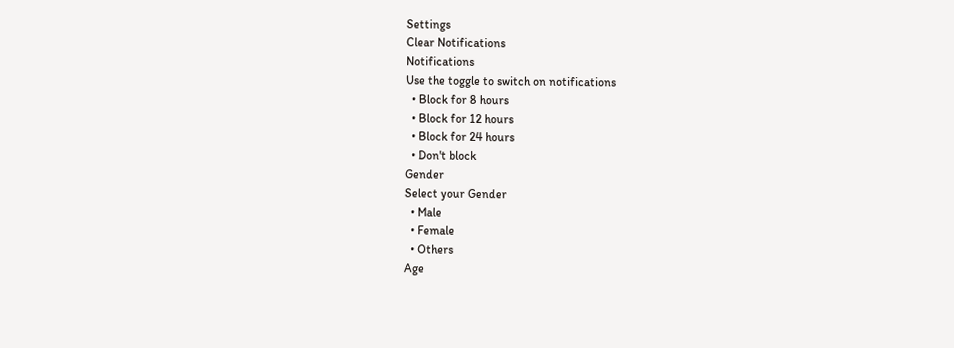Settings
Clear Notifications
Notifications
Use the toggle to switch on notifications
  • Block for 8 hours
  • Block for 12 hours
  • Block for 24 hours
  • Don't block
Gender
Select your Gender
  • Male
  • Female
  • Others
Age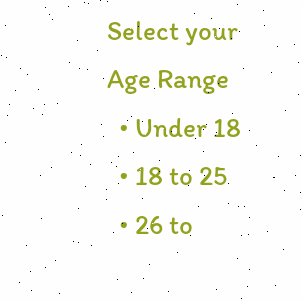Select your Age Range
  • Under 18
  • 18 to 25
  • 26 to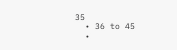35
  • 36 to 45
  •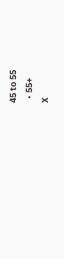45 to 55
  • 55+
X